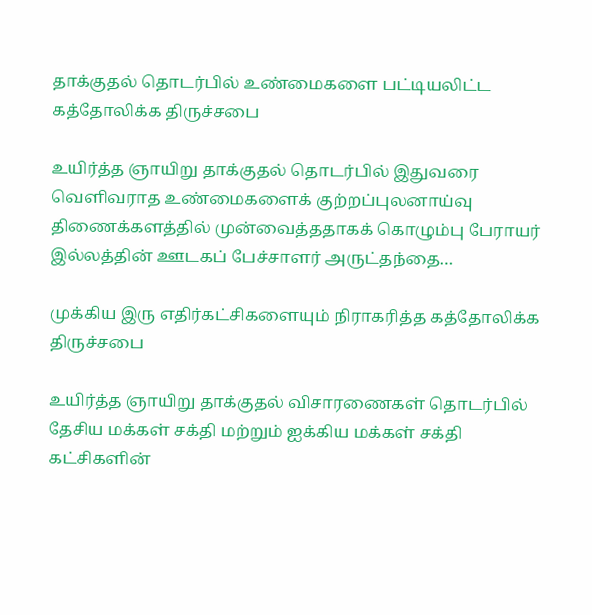தாக்குதல் தொடர்பில் உண்மைகளை பட்டியலிட்ட கத்தோலிக்க திருச்சபை

உயிர்த்த ஞாயிறு தாக்குதல் தொடர்பில் இதுவரை வெளிவராத உண்மைகளைக் குற்றப்புலனாய்வு திணைக்களத்தில் முன்வைத்ததாகக் கொழும்பு பேராயர் இல்லத்தின் ஊடகப் பேச்சாளர் அருட்தந்தை…

முக்கிய இரு எதிர்கட்சிகளையும் நிராகரித்த கத்தோலிக்க திருச்சபை

உயிர்த்த ஞாயிறு தாக்குதல் விசாரணைகள் தொடர்பில் தேசிய மக்கள் சக்தி மற்றும் ஐக்கிய மக்கள் சக்தி கட்சிகளின்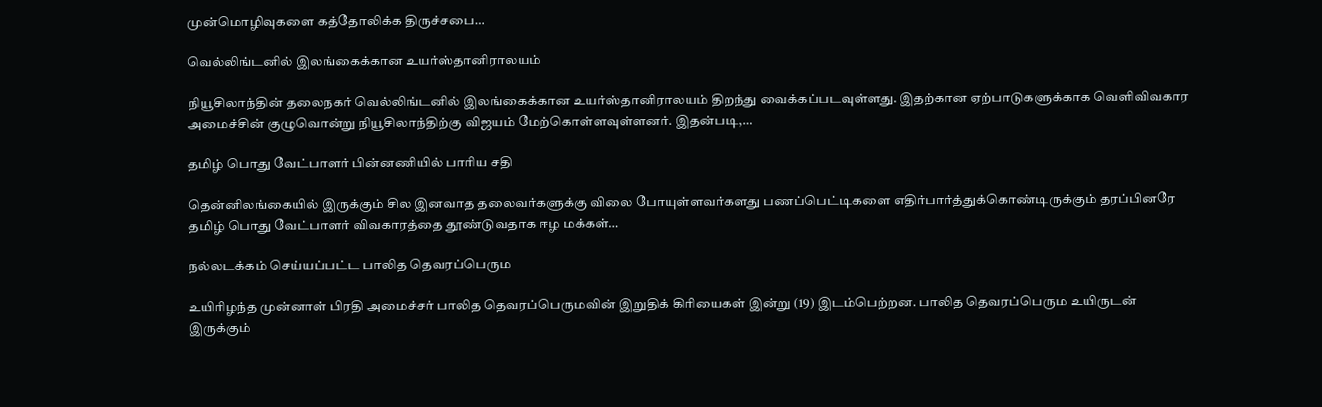முன்மொழிவுகளை கத்தோலிக்க திருச்சபை…

வெல்லிங்டனில் இலங்கைக்கான உயர்ஸ்தானிராலயம்

நியூசிலாந்தின் தலைநகர் வெல்லிங்டனில் இலங்கைக்கான உயர்ஸ்தானிராலயம் திறந்து வைக்கப்படவுள்ளது. இதற்கான ஏற்பாடுகளுக்காக வெளிவிவகார அமைச்சின் குழுவொன்று நியூசிலாந்திற்கு விஜயம் மேற்கொள்ளவுள்ளனர். இதன்படி,…

தமிழ் பொது வேட்பாளர் பின்னணியில் பாரிய சதி

தென்னிலங்கையில் இருக்கும் சில இனவாத தலைவர்களுக்கு விலை போயுள்ளவர்களது பணப்பெட்டிகளை எதிர்பார்த்துக்கொண்டிருக்கும் தரப்பினரே தமிழ் பொது வேட்பாளர் விவகாரத்தை தூண்டுவதாக ஈழ மக்கள்…

நல்லடக்கம் செய்யப்பட்ட பாலித தெவரப்பெரும

உயிரிழந்த முன்னாள் பிரதி அமைச்சர் பாலித தெவரப்பெருமவின் இறுதிக் கிரியைகள் இன்று (19) இடம்பெற்றன. பாலித தெவரப்பெரும உயிருடன் இருக்கும்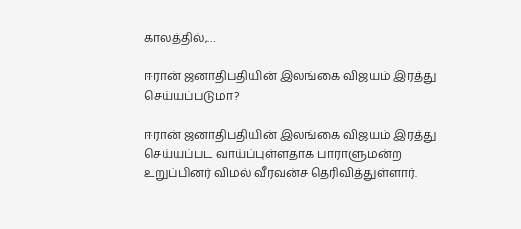காலத்தில்,…

ஈரான் ஜனாதிபதியின் இலங்கை விஜயம் இரத்து செய்யப்படுமா?

ஈரான் ஜனாதிபதியின் இலங்கை விஜயம் இரத்து செய்யப்பட வாய்ப்புள்ளதாக பாராளுமன்ற உறுப்பினர் விமல் வீரவன்ச தெரிவித்துள்ளார்.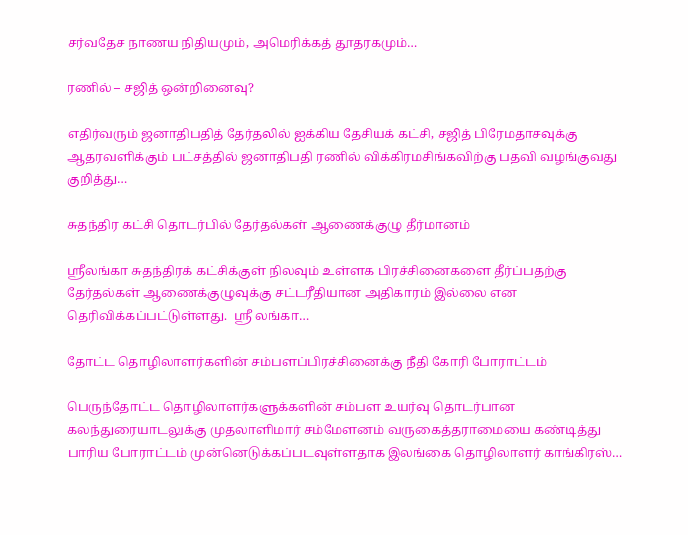சர்வதேச நாணய நிதியமும், அமெரிக்கத் தூதரகமும்…

ரணில் – சஜித் ஒன்றினைவு?

எதிர்வரும் ஜனாதிபதித் தேர்தலில் ஐக்கிய தேசியக் கட்சி, சஜித் பிரேமதாசவுக்கு ஆதரவளிக்கும் பட்சத்தில் ஜனாதிபதி ரணில் விக்கிரமசிங்கவிற்கு பதவி வழங்குவது குறித்து…

சுதந்திர கட்சி தொடர்பில் தேர்தல்கள் ஆணைக்குழு தீர்மானம்

ஸ்ரீலங்கா சுதந்திரக் கட்சிக்குள் நிலவும் உள்ளக பிரச்சினைகளை தீர்ப்பதற்கு தேர்தல்கள் ஆணைக்குழுவுக்கு சட்டரீதியான அதிகாரம் இல்லை என தெரிவிக்கப்பட்டுள்ளது.  ஸ்ரீ லங்கா…

தோட்ட தொழிலாளர்களின் சம்பளப்பிரச்சினைக்கு நீதி கோரி போராட்டம்

பெருந்தோட்ட தொழிலாளர்களுக்களின் சம்பள உயர்வு தொடர்பான கலந்துரையாடலுக்கு முதலாளிமார் சம்மேளனம் வருகைத்தராமையை கண்டித்து பாரிய போராட்டம் முன்னெடுக்கப்படவுள்ளதாக இலங்கை தொழிலாளர் காங்கிரஸ்…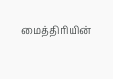மைத்திரியின்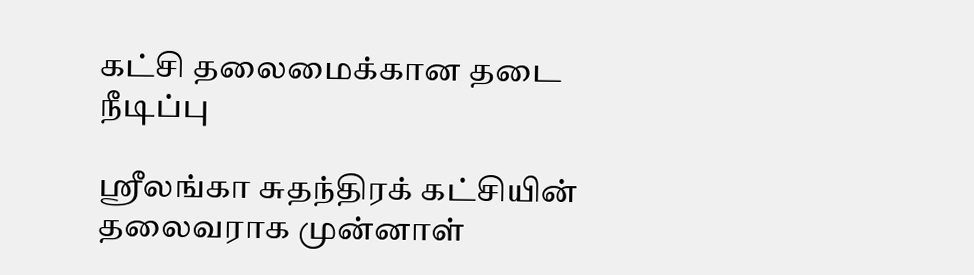கட்சி தலைமைக்கான தடை நீடிப்பு

ஸ்ரீலங்கா சுதந்திரக் கட்சியின் தலைவராக முன்னாள்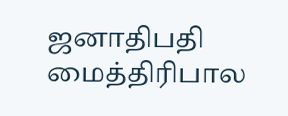ஜனாதிபதி மைத்திரிபால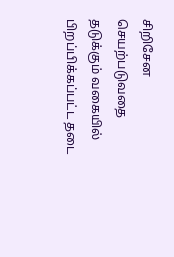சிறிசேன செயற்படுவதை தடுக்கும் வகையில் பிறப்பிக்கப்பட்ட தடை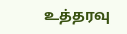உத்தரவு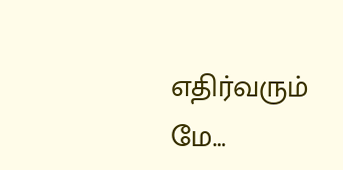எதிர்வரும் மே…